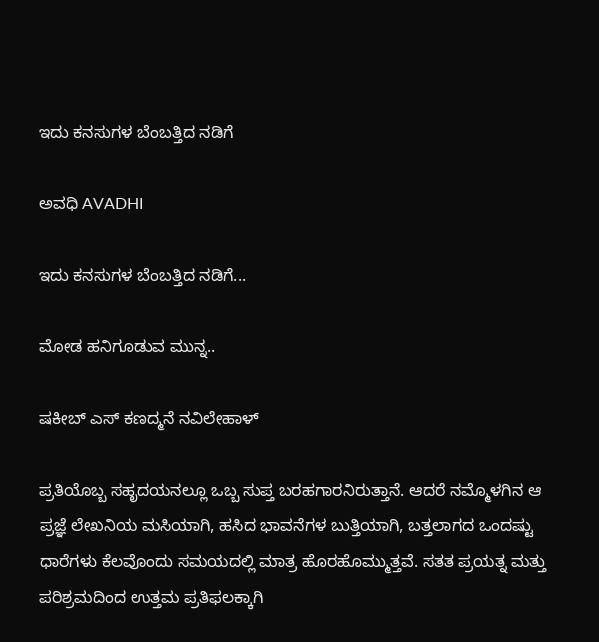ಇದು ಕನಸುಗಳ ಬೆಂಬತ್ತಿದ ನಡಿಗೆ‍

ಅವಧಿ AVADHI

ಇದು ಕನಸುಗಳ ಬೆಂಬತ್ತಿದ ನಡಿಗೆ...

ಮೋಡ ಹನಿಗೂಡುವ ಮುನ್ನ..

ಷಕೀಬ್ ಎಸ್ ಕಣದ್ಮನೆ ನವಿಲೇಹಾಳ್

ಪ್ರತಿಯೊಬ್ಬ ಸಹೃದಯನಲ್ಲೂ ಒಬ್ಬ ಸುಪ್ತ ಬರಹಗಾರನಿರುತ್ತಾನೆ. ಆದರೆ ನಮ್ಮೊಳಗಿನ ಆ ಪ್ರಜ್ಞೆ ಲೇಖನಿಯ ಮಸಿಯಾಗಿ, ಹಸಿದ ಭಾವನೆಗಳ ಬುತ್ತಿಯಾಗಿ, ಬತ್ತಲಾಗದ ಒಂದಷ್ಟು ಧಾರೆಗಳು ಕೆಲವೊಂದು ಸಮಯದಲ್ಲಿ ಮಾತ್ರ ಹೊರಹೊಮ್ಮುತ್ತವೆ. ಸತತ ಪ್ರಯತ್ನ ಮತ್ತು ಪರಿಶ್ರಮದಿಂದ ಉತ್ತಮ ಪ್ರತಿಫಲಕ್ಕಾಗಿ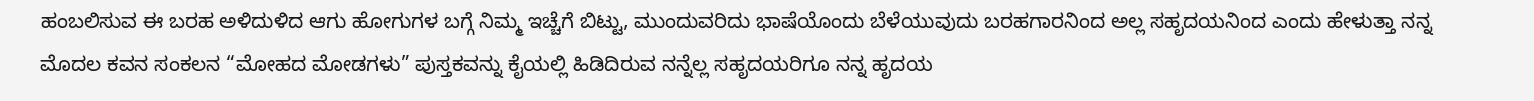ಹಂಬಲಿಸುವ ಈ ಬರಹ ಅಳಿದುಳಿದ ಆಗು ಹೋಗುಗಳ ಬಗ್ಗೆ ನಿಮ್ಮ ಇಚ್ಚೆಗೆ ಬಿಟ್ಟು, ಮುಂದುವರಿದು ಭಾಷೆಯೊಂದು ಬೆಳೆಯುವುದು ಬರಹಗಾರನಿಂದ ಅಲ್ಲ ಸಹೃದಯನಿಂದ ಎಂದು ಹೇಳುತ್ತಾ ನನ್ನ ಮೊದಲ ಕವನ ಸಂಕಲನ “ಮೋಹದ ಮೋಡಗಳು” ಪುಸ್ತಕವನ್ನು ಕೈಯಲ್ಲಿ ಹಿಡಿದಿರುವ ನನ್ನೆಲ್ಲ ಸಹೃದಯರಿಗೂ ನನ್ನ ಹೃದಯ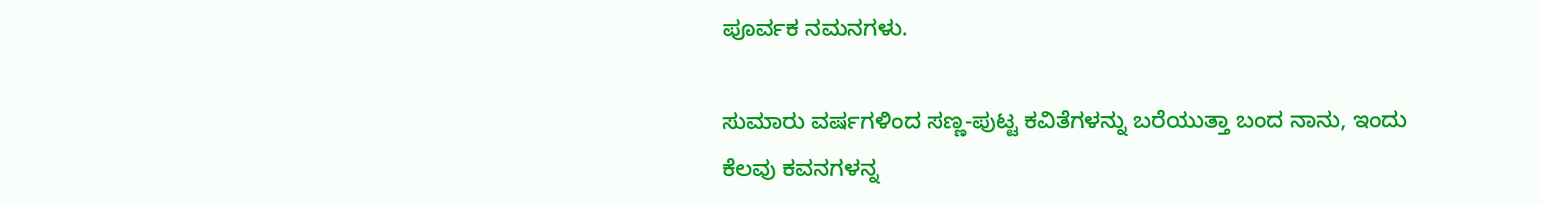ಪೂರ್ವಕ ನಮನಗಳು.

ಸುಮಾರು ವರ್ಷಗಳಿಂದ ಸಣ್ಣ-ಪುಟ್ಟ ಕವಿತೆಗಳನ್ನು ಬರೆಯುತ್ತಾ ಬಂದ ನಾನು, ಇಂದು ಕೆಲವು ಕವನಗಳನ್ನ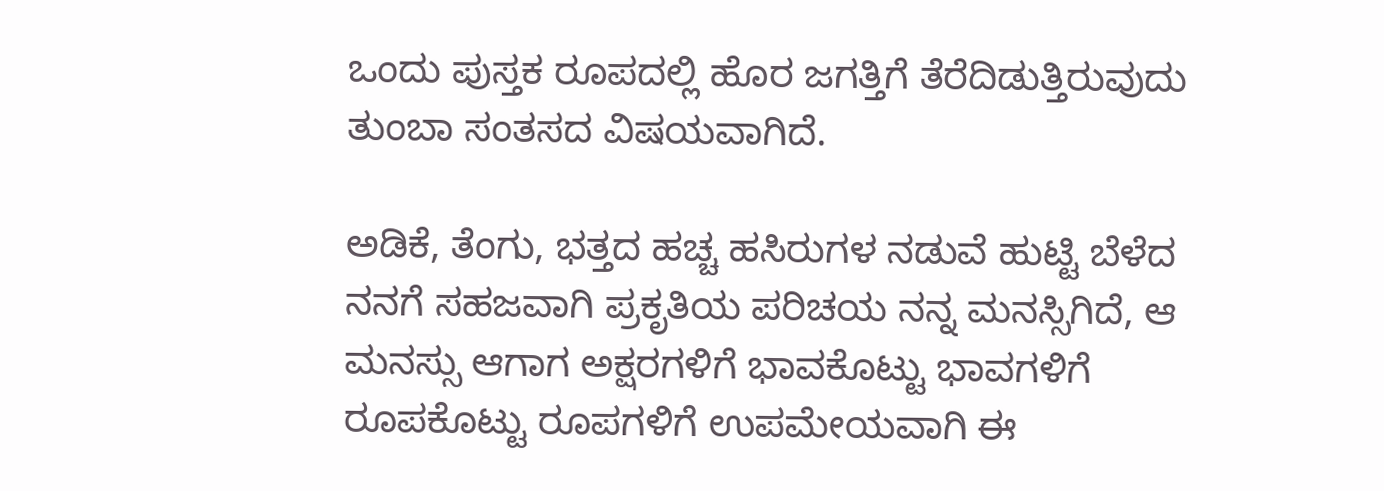ಒಂದು ಪುಸ್ತಕ ರೂಪದಲ್ಲಿ ಹೊರ ಜಗತ್ತಿಗೆ ತೆರೆದಿಡುತ್ತಿರುವುದು ತುಂಬಾ ಸಂತಸದ ವಿಷಯವಾಗಿದೆ.

ಅಡಿಕೆ, ತೆಂಗು, ಭತ್ತದ ಹಚ್ಚ ಹಸಿರುಗಳ ನಡುವೆ ಹುಟ್ಟಿ ಬೆಳೆದ ನನಗೆ ಸಹಜವಾಗಿ ಪ್ರಕೃತಿಯ ಪರಿಚಯ ನನ್ನ ಮನಸ್ಸಿಗಿದೆ, ಆ ಮನಸ್ಸು ಆಗಾಗ ಅಕ್ಷರಗಳಿಗೆ ಭಾವಕೊಟ್ಟು ಭಾವಗಳಿಗೆ ರೂಪಕೊಟ್ಟು ರೂಪಗಳಿಗೆ ಉಪಮೇಯವಾಗಿ ಈ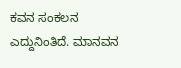ಕವನ ಸಂಕಲನ ಎದ್ದುನಿಂತಿದೆ. ಮಾನವನ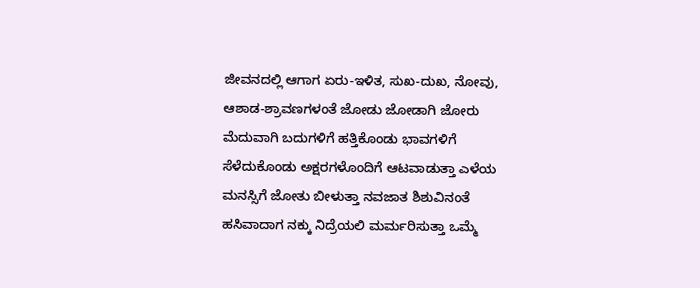ಜೀವನದಲ್ಲಿ ಆಗಾಗ ಏರು-ಇಳಿತ, ಸುಖ-ದುಖ, ನೋವು, ಆಶಾಡ-ಶ್ರಾವಣಗಳಂತೆ ಜೋಡು ಜೋಡಾಗಿ ಜೋರು ಮೆದುವಾಗಿ ಬದುಗಳಿಗೆ ಹತ್ತಿಕೊಂಡು ಭಾವಗಳಿಗೆ ಸೆಳೆದುಕೊಂಡು ಅಕ್ಷರಗಳೊಂದಿಗೆ ಆಟವಾಡುತ್ತಾ ಎಳೆಯ ಮನಸ್ಸಿಗೆ ಜೋತು ಬೀಳುತ್ತಾ ನವಜಾತ ಶಿಶುವಿನಂತೆ ಹಸಿವಾದಾಗ ನಕ್ಕು ನಿದ್ರೆಯಲಿ ಮರ್ಮರಿಸುತ್ತಾ ಒಮ್ಮೆ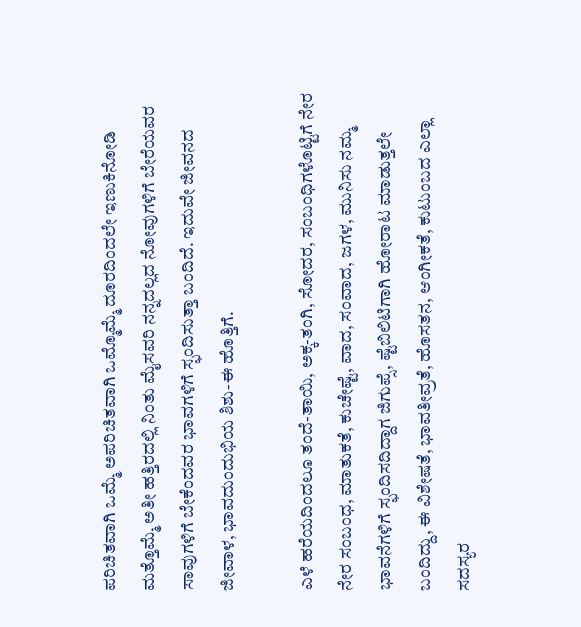ಪರಿಚಿತವಾಗಿ ಒಮ್ಮೆ ಅಪರಿಚಿತವಾಗಿ ಒಮ್ಮೊಮ್ಮೆ ದೂರದಿಂದಲೇ ಇಣುಕಿನೋಡಿ ಮತ್ತೊಮ್ಮೆ ಅತೀ ಹತ್ತಿರದಲ್ಲಿ ನಿಂತು ಮೈಸವರಿ ನನ್ನದಲ್ಲದ ನೋವುಗಳಿಗೆ ಬೇರೆಯವರ ಸಾವುಗಳಿಗೆ ಬೇಕೆಂದವರ ಭಾವಗಳಿಗೆ ಸ್ಫಂದಿಸುತ್ತಾ ಬಂದಿದೆ. ಇದುವೇ ಜೀವನದ ಜೀವಾಳ, ಭಾವದುಂದುಭಿಯ ಶಿಶು-ಈ ಹೊತ್ತಿಗೆ.

ಎಳೆ ಹರೆಯದಿಂದಲೂ ತಂದೆ-ತಾಯಿ, ಅಕ್ಕ-ತಂಗಿ, ಸೋದರ, ಸಂಬಂಧಿಗಳೊಟ್ಟಿಗೆ ನೇರ ನೇರ ಸಂಬಂಧ, ಮಾತುಕತೆ, ಕುಚೇಷ್ಟೆ, ವಾದ, ಸಂವಾದ, ಜಗಳ, ಮುನಿಸು ನಮ್ಮ ಭಾವನೆಗಳಿಗೆ ಸ್ಫಂದಿಸದಿದ್ದಾಗ ಜಿಗುಪ್ಸೆ, ಷ್ಟೆಬಿಲಿಟಿಗಾಗಿ ಹೋರಾಟ ಮಾಡುತ್ತಲೇ ಬಂದಿದ್ದು, ಈ ವಿಶೇಷತೆ, ಭಾವತೀವ್ರತೆ, ಹೊಸತನ, ಆಂಗೀಕತೆ, ಕುಟುಂಬದ ಎಲ್ಲಾ ಸದಸ್ಯರ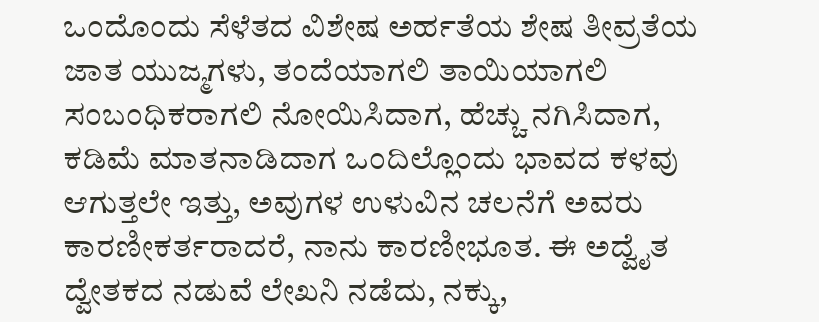ಒಂದೊಂದು ಸೆಳೆತದ ವಿಶೇಷ ಅರ್ಹತೆಯ ಶೇಷ ತೀವ್ರತೆಯ ಜಾತ ಯುಜ್ಮಗಳು, ತಂದೆಯಾಗಲಿ ತಾಯಿಯಾಗಲಿ ಸಂಬಂಧಿಕರಾಗಲಿ ನೋಯಿಸಿದಾಗ, ಹೆಚ್ಚು ನಗಿಸಿದಾಗ, ಕಡಿಮೆ ಮಾತನಾಡಿದಾಗ ಒಂದಿಲ್ಲೊಂದು ಭಾವದ ಕಳವು ಆಗುತ್ತಲೇ ಇತ್ತು, ಅವುಗಳ ಉಳುವಿನ ಚಲನೆಗೆ ಅವರು ಕಾರಣೀಕರ್ತರಾದರೆ, ನಾನು ಕಾರಣೀಭೂತ. ಈ ಅದ್ವೈತ ದ್ವೇತಕದ ನಡುವೆ ಲೇಖನಿ ನಡೆದು, ನಕ್ಕು,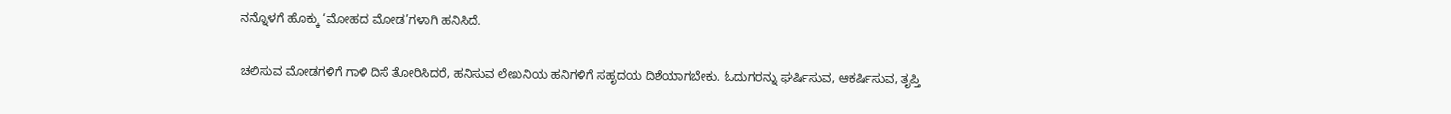ನನ್ನೊಳಗೆ ಹೊಕ್ಕು ‘ಮೋಹದ ಮೋಡ’ಗಳಾಗಿ ಹನಿಸಿದೆ.

ಚಲಿಸುವ ಮೋಡಗಳಿಗೆ ಗಾಳಿ ದಿಸೆ ತೋರಿಸಿದರೆ, ಹನಿಸುವ ಲೇಖನಿಯ ಹನಿಗಳಿಗೆ ಸಹೃದಯ ದಿಶೆಯಾಗಬೇಕು. ಓದುಗರನ್ನು ಘರ್ಷಿಸುವ, ಆಕರ್ಷಿಸುವ, ತೃಪ್ತಿ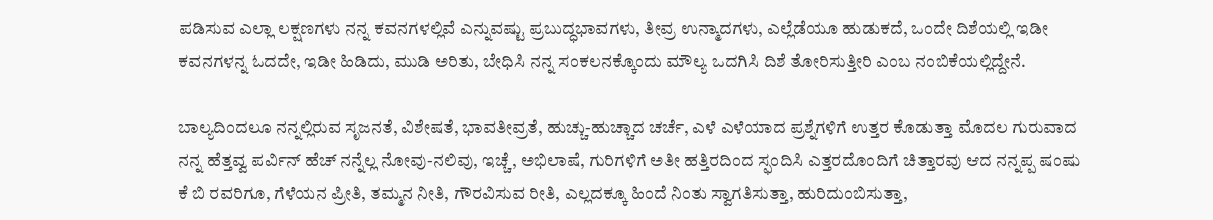ಪಡಿಸುವ ಎಲ್ಲಾ ಲಕ್ಷಣಗಳು ನನ್ನ ಕವನಗಳಲ್ಲಿವೆ ಎನ್ನುವಷ್ಟು ಪ್ರಬುದ್ಧಭಾವಗಳು, ತೀವ್ರ ಉನ್ಮಾದಗಳು, ಎಲ್ಲೆಡೆಯೂ ಹುಡುಕದೆ, ಒಂದೇ ದಿಶೆಯಲ್ಲಿ ಇಡೀ ಕವನಗಳನ್ನ ಓದದೇ, ಇಡೀ ಹಿಡಿದು, ಮುಡಿ ಅರಿತು, ಬೇಧಿಸಿ ನನ್ನ ಸಂಕಲನಕ್ಕೊಂದು ಮೌಲ್ಯ ಒದಗಿಸಿ ದಿಶೆ ತೋರಿಸುತ್ತೀರಿ ಎಂಬ ನಂಬಿಕೆಯಲ್ಲಿದ್ದೇನೆ.

ಬಾಲ್ಯದಿಂದಲೂ ನನ್ನಲ್ಲಿರುವ ಸೃಜನತೆ, ವಿಶೇಷತೆ, ಭಾವತೀವ್ರತೆ, ಹುಚ್ಚು-ಹುಚ್ಚಾದ ಚರ್ಚೆ, ಎಳೆ ಎಳೆಯಾದ ಪ್ರಶ್ನೆಗಳಿಗೆ ಉತ್ತರ ಕೊಡುತ್ತಾ ಮೊದಲ ಗುರುವಾದ ನನ್ನ ಹೆತ್ತವ್ವ ಪರ್ವಿನ್ ಹೆಚ್ ನನ್ನೆಲ್ಲ ನೋವು-ನಲಿವು, ಇಚ್ಚೆ, ಅಭಿಲಾಷೆ, ಗುರಿಗಳಿಗೆ ಅತೀ ಹತ್ತಿರದಿಂದ ಸ್ಫಂದಿಸಿ ಎತ್ತರದೊಂದಿಗೆ ಚಿತ್ತಾರವು ಆದ ನನ್ನಪ್ಪ ಷಂಷು ಕೆ ಬಿ ರವರಿಗೂ, ಗೆಳೆಯನ ಪ್ರೀತಿ, ತಮ್ಮನ ನೀತಿ, ಗೌರವಿಸುವ ರೀತಿ, ಎಲ್ಲದಕ್ಕೂ ಹಿಂದೆ ನಿಂತು ಸ್ವಾಗತಿಸುತ್ತಾ, ಹುರಿದುಂಬಿಸುತ್ತಾ,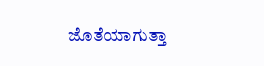ಜೊತೆಯಾಗುತ್ತಾ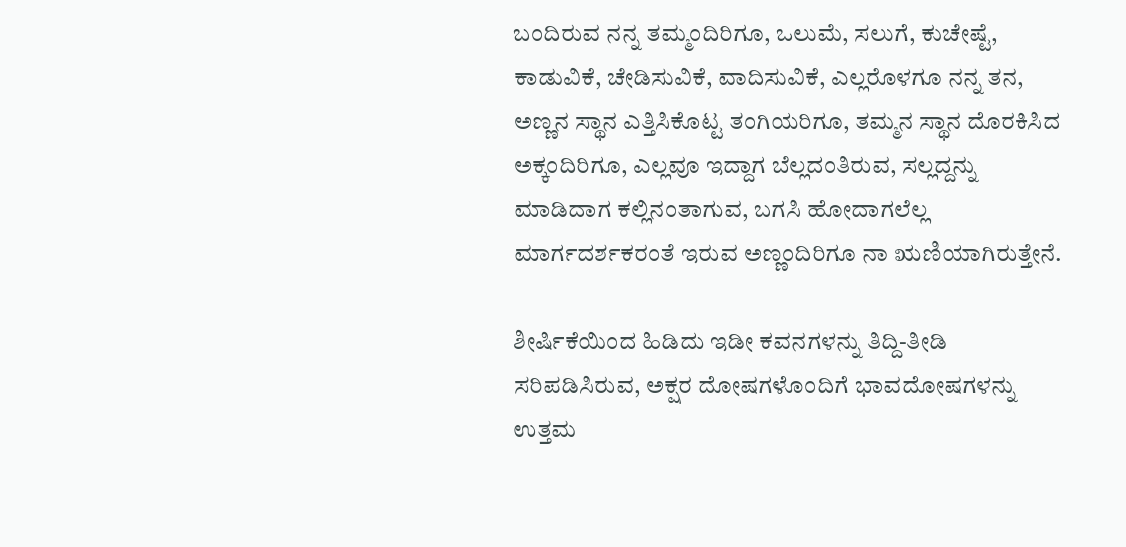ಬಂದಿರುವ ನನ್ನ ತಮ್ಮಂದಿರಿಗೂ, ಒಲುಮೆ, ಸಲುಗೆ, ಕುಚೇಷ್ಟೆ, ಕಾಡುವಿಕೆ, ಚೇಡಿಸುವಿಕೆ, ವಾದಿಸುವಿಕೆ, ಎಲ್ಲರೊಳಗೂ ನನ್ನ ತನ, ಅಣ್ಣನ ಸ್ಥಾನ ಎತ್ತಿಸಿಕೊಟ್ಟ ತಂಗಿಯರಿಗೂ, ತಮ್ಮನ ಸ್ಥಾನ ದೊರಕಿಸಿದ ಅಕ್ಕಂದಿರಿಗೂ, ಎಲ್ಲವೂ ಇದ್ದಾಗ ಬೆಲ್ಲದಂತಿರುವ, ಸಲ್ಲದ್ದನ್ನು ಮಾಡಿದಾಗ ಕಲ್ಲಿನಂತಾಗುವ, ಬಗಸಿ ಹೋದಾಗಲೆಲ್ಲ ಮಾರ್ಗದರ್ಶಕರಂತೆ ಇರುವ ಅಣ್ಣಂದಿರಿಗೂ ನಾ ಋಣಿಯಾಗಿರುತ್ತೇನೆ.

ಶೀರ್ಷಿಕೆಯಿಂದ ಹಿಡಿದು ಇಡೀ ಕವನಗಳನ್ನು ತಿದ್ದಿ-ತೀಡಿ ಸರಿಪಡಿಸಿರುವ, ಅಕ್ಷರ ದೋಷಗಳೊಂದಿಗೆ ಭಾವದೋಷಗಳನ್ನು ಉತ್ತಮ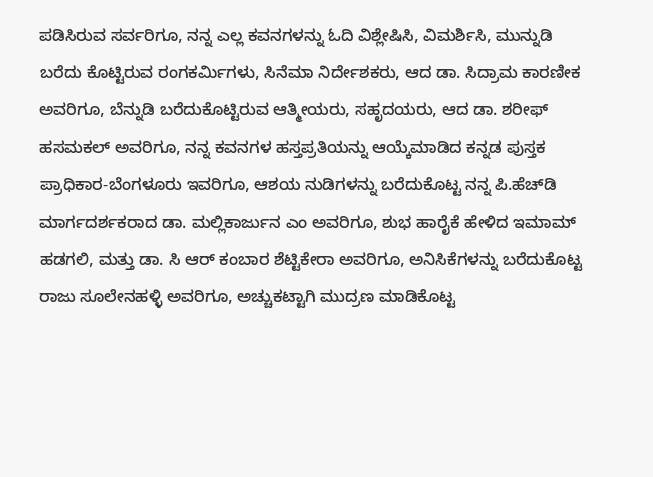ಪಡಿಸಿರುವ ಸರ್ವರಿಗೂ, ನನ್ನ ಎಲ್ಲ ಕವನಗಳನ್ನು ಓದಿ ವಿಶ್ಲೇಷಿಸಿ, ವಿಮರ್ಶಿಸಿ, ಮುನ್ನುಡಿ ಬರೆದು ಕೊಟ್ಟಿರುವ ರಂಗಕರ್ಮಿಗಳು, ಸಿನೆಮಾ ನಿರ್ದೇಶಕರು, ಆದ ಡಾ. ಸಿದ್ರಾಮ ಕಾರಣೀಕ ಅವರಿಗೂ, ಬೆನ್ನುಡಿ ಬರೆದುಕೊಟ್ಟಿರುವ ಆತ್ಮೀಯರು, ಸಹೃದಯರು, ಆದ ಡಾ. ಶರೀಫ್ ಹಸಮಕಲ್ ಅವರಿಗೂ, ನನ್ನ ಕವನಗಳ ಹಸ್ತಪ್ರತಿಯನ್ನು ಆಯ್ಕೆಮಾಡಿದ ಕನ್ನಡ ಪುಸ್ತಕ ಪ್ರಾಧಿಕಾರ-ಬೆಂಗಳೂರು ಇವರಿಗೂ, ಆಶಯ ನುಡಿಗಳನ್ನು ಬರೆದುಕೊಟ್ಟ ನನ್ನ ಪಿ.ಹೆಚ್‍ಡಿ ಮಾರ್ಗದರ್ಶಕರಾದ ಡಾ. ಮಲ್ಲಿಕಾರ್ಜುನ ಎಂ ಅವರಿಗೂ, ಶುಭ ಹಾರೈಕೆ ಹೇಳಿದ ಇಮಾಮ್ ಹಡಗಲಿ, ಮತ್ತು ಡಾ. ಸಿ ಆರ್ ಕಂಬಾರ ಶೆಟ್ಟಿಕೇರಾ ಅವರಿಗೂ, ಅನಿಸಿಕೆಗಳನ್ನು ಬರೆದುಕೊಟ್ಟ ರಾಜು ಸೂಲೇನಹಳ್ಳಿ ಅವರಿಗೂ, ಅಚ್ಚುಕಟ್ಟಾಗಿ ಮುದ್ರಣ ಮಾಡಿಕೊಟ್ಟ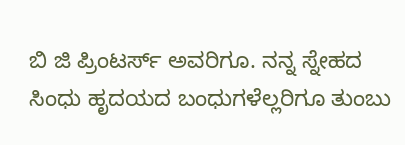ಬಿ ಜಿ ಪ್ರಿಂಟರ್ಸ್ ಅವರಿಗೂ. ನನ್ನ ಸ್ನೇಹದ ಸಿಂಧು ಹೃದಯದ ಬಂಧುಗಳೆಲ್ಲರಿಗೂ ತುಂಬು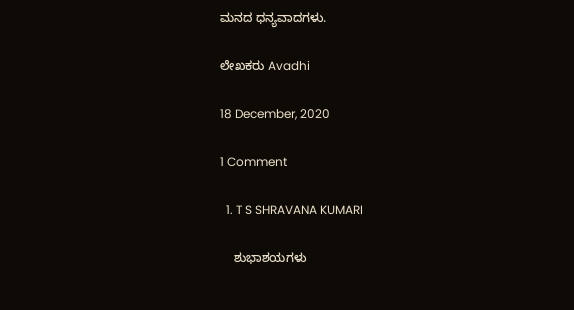ಮನದ ಧನ್ಯವಾದಗಳು.

ಲೇಖಕರು Avadhi

18 December, 2020

1 Comment

  1. T S SHRAVANA KUMARI

    ಶುಭಾಶಯಗಳು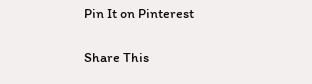Pin It on Pinterest

Share This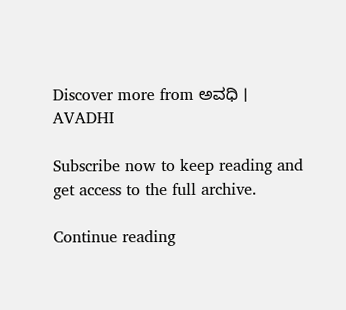Discover more from ಅವಧಿ । AVADHI

Subscribe now to keep reading and get access to the full archive.

Continue reading